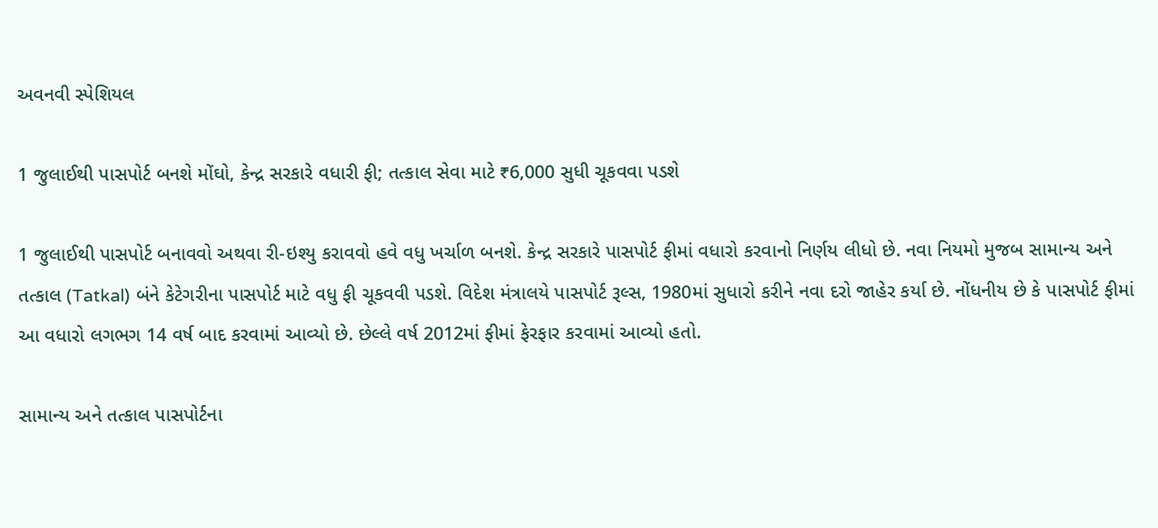અવનવી સ્પેશિયલ

1 જુલાઈથી પાસપોર્ટ બનશે મોંઘો, કેન્દ્ર સરકારે વધારી ફી; તત્કાલ સેવા માટે ₹6,000 સુધી ચૂકવવા પડશે

1 જુલાઈથી પાસપોર્ટ બનાવવો અથવા રી-ઇશ્યુ કરાવવો હવે વધુ ખર્ચાળ બનશે. કેન્દ્ર સરકારે પાસપોર્ટ ફીમાં વધારો કરવાનો નિર્ણય લીધો છે. નવા નિયમો મુજબ સામાન્ય અને તત્કાલ (Tatkal) બંને કેટેગરીના પાસપોર્ટ માટે વધુ ફી ચૂકવવી પડશે. વિદેશ મંત્રાલયે પાસપોર્ટ રૂલ્સ, 1980માં સુધારો કરીને નવા દરો જાહેર કર્યા છે. નોંધનીય છે કે પાસપોર્ટ ફીમાં આ વધારો લગભગ 14 વર્ષ બાદ કરવામાં આવ્યો છે. છેલ્લે વર્ષ 2012માં ફીમાં ફેરફાર કરવામાં આવ્યો હતો.

સામાન્ય અને તત્કાલ પાસપોર્ટના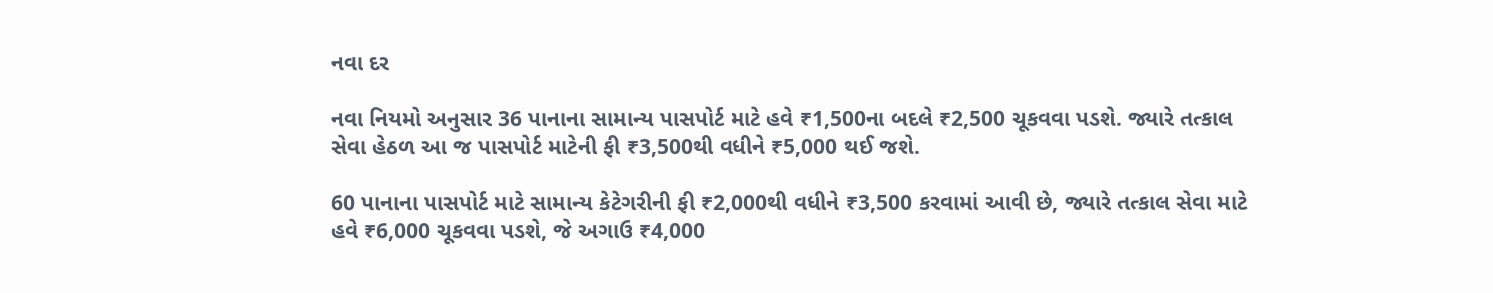નવા દર

નવા નિયમો અનુસાર 36 પાનાના સામાન્ય પાસપોર્ટ માટે હવે ₹1,500ના બદલે ₹2,500 ચૂકવવા પડશે. જ્યારે તત્કાલ સેવા હેઠળ આ જ પાસપોર્ટ માટેની ફી ₹3,500થી વધીને ₹5,000 થઈ જશે.

60 પાનાના પાસપોર્ટ માટે સામાન્ય કેટેગરીની ફી ₹2,000થી વધીને ₹3,500 કરવામાં આવી છે, જ્યારે તત્કાલ સેવા માટે હવે ₹6,000 ચૂકવવા પડશે, જે અગાઉ ₹4,000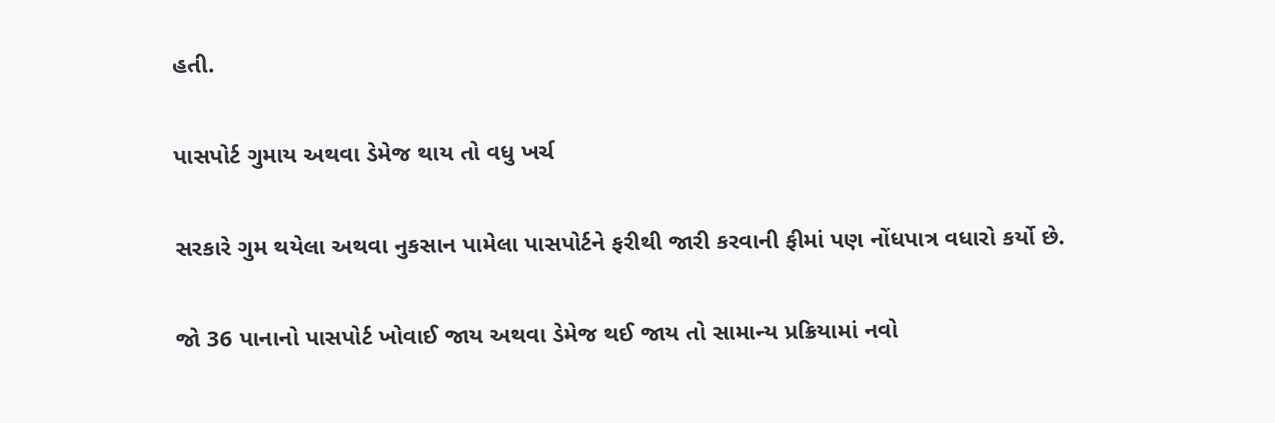હતી.

પાસપોર્ટ ગુમાય અથવા ડેમેજ થાય તો વધુ ખર્ચ

સરકારે ગુમ થયેલા અથવા નુકસાન પામેલા પાસપોર્ટને ફરીથી જારી કરવાની ફીમાં પણ નોંધપાત્ર વધારો કર્યો છે.

જો 36 પાનાનો પાસપોર્ટ ખોવાઈ જાય અથવા ડેમેજ થઈ જાય તો સામાન્ય પ્રક્રિયામાં નવો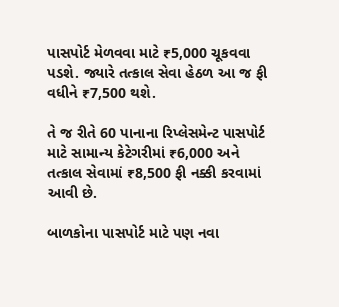પાસપોર્ટ મેળવવા માટે ₹5,000 ચૂકવવા પડશે. જ્યારે તત્કાલ સેવા હેઠળ આ જ ફી વધીને ₹7,500 થશે.

તે જ રીતે 60 પાનાના રિપ્લેસમેન્ટ પાસપોર્ટ માટે સામાન્ય કેટેગરીમાં ₹6,000 અને તત્કાલ સેવામાં ₹8,500 ફી નક્કી કરવામાં આવી છે.

બાળકોના પાસપોર્ટ માટે પણ નવા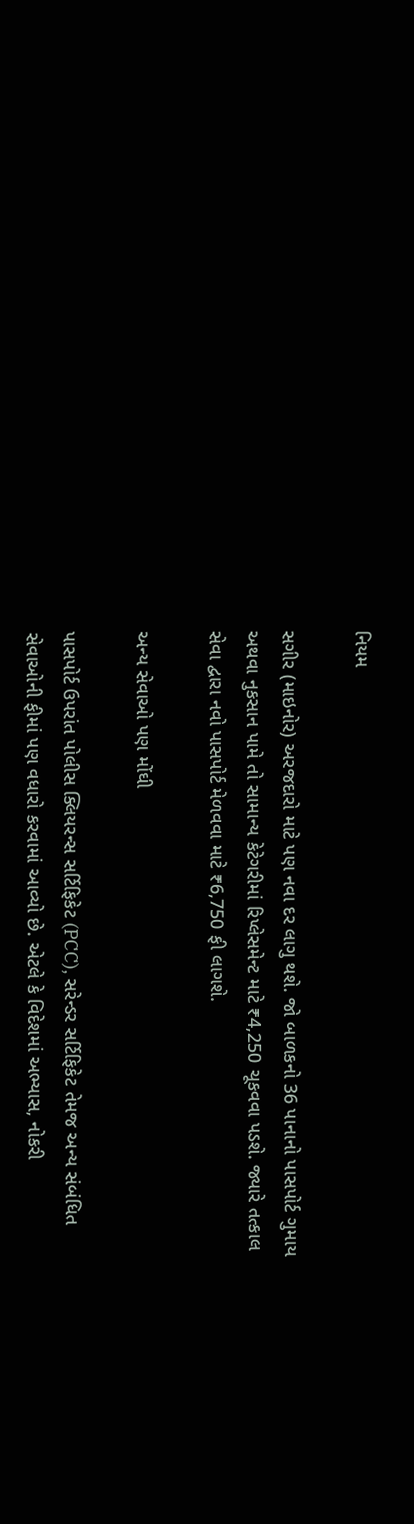નિયમ

સગીર (માઇનોર) અરજદારો માટે પણ નવા દર લાગુ થશે. જો બાળકનો 36 પાનાનો પાસપોર્ટ ગુમાય અથવા નુકસાન પામે તો સામાન્ય કેટેગરીમાં રિપ્લેસમેન્ટ માટે ₹4,250 ચૂકવવા પડશે. જ્યારે તત્કાલ સેવા દ્વારા નવો પાસપોર્ટ મેળવવા માટે ₹6,750 ફી લાગશે.

અન્ય સેવાઓ પણ મોંઘી

પાસપોર્ટ ઉપરાંત પોલીસ ક્લિયરન્સ સર્ટિફિકેટ (PCC), સરેન્ડર સર્ટિફિકેટ તેમજ અન્ય સંબંધિત સેવાઓની ફીમાં પણ વધારો કરવામાં આવ્યો છે. એટલે કે વિદેશમાં અભ્યાસ, નોકરી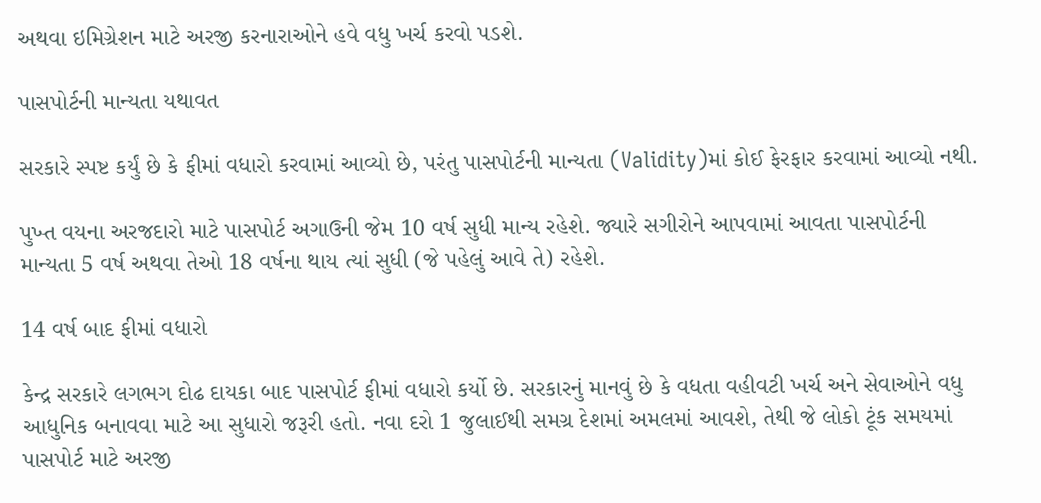અથવા ઇમિગ્રેશન માટે અરજી કરનારાઓને હવે વધુ ખર્ચ કરવો પડશે.

પાસપોર્ટની માન્યતા યથાવત

સરકારે સ્પષ્ટ કર્યું છે કે ફીમાં વધારો કરવામાં આવ્યો છે, પરંતુ પાસપોર્ટની માન્યતા (Validity)માં કોઈ ફેરફાર કરવામાં આવ્યો નથી.

પુખ્ત વયના અરજદારો માટે પાસપોર્ટ અગાઉની જેમ 10 વર્ષ સુધી માન્ય રહેશે. જ્યારે સગીરોને આપવામાં આવતા પાસપોર્ટની માન્યતા 5 વર્ષ અથવા તેઓ 18 વર્ષના થાય ત્યાં સુધી (જે પહેલું આવે તે) રહેશે.

14 વર્ષ બાદ ફીમાં વધારો

કેન્દ્ર સરકારે લગભગ દોઢ દાયકા બાદ પાસપોર્ટ ફીમાં વધારો કર્યો છે. સરકારનું માનવું છે કે વધતા વહીવટી ખર્ચ અને સેવાઓને વધુ આધુનિક બનાવવા માટે આ સુધારો જરૂરી હતો. નવા દરો 1 જુલાઈથી સમગ્ર દેશમાં અમલમાં આવશે, તેથી જે લોકો ટૂંક સમયમાં પાસપોર્ટ માટે અરજી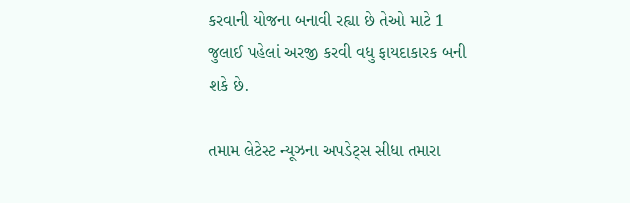કરવાની યોજના બનાવી રહ્યા છે તેઓ માટે 1 જુલાઈ પહેલાં અરજી કરવી વધુ ફાયદાકારક બની શકે છે.

તમામ લેટેસ્ટ ન્યૂઝના અપડેટ્સ સીધા તમારા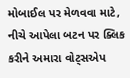મોબાઈલ પર મેળવવા માટે, નીચે આપેલા બટન પર ક્લિક કરીને અમારા વોટ્સએપ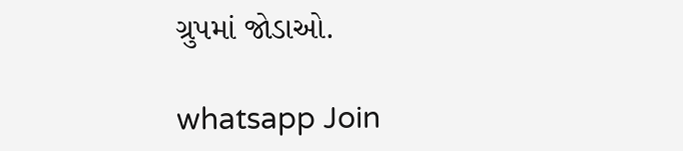ગ્રુપમાં જોડાઓ.

whatsapp Join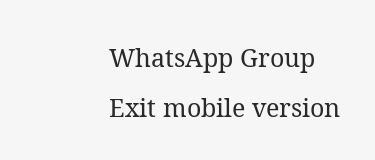WhatsApp Group
Exit mobile version